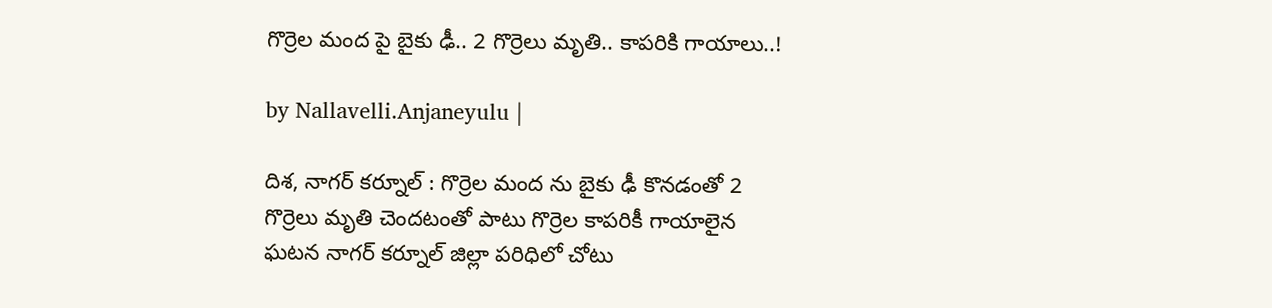గొర్రెల మంద పై బైకు ఢీ.. 2 గొర్రెలు మృతి.. కాప‌రికి గాయాలు..!

by Nallavelli.Anjaneyulu |

దిశ, నాగర్ కర్నూల్ : గొర్రెల మంద ను బైకు ఢీ కొన‌డంతో 2 గొర్రెలు మృతి చెంద‌టంతో పాటు గొర్రెల కాప‌రికీ గాయాలైన ఘ‌ట‌న నాగ‌ర్ క‌ర్నూల్ జిల్లా ప‌రిధిలో చోటు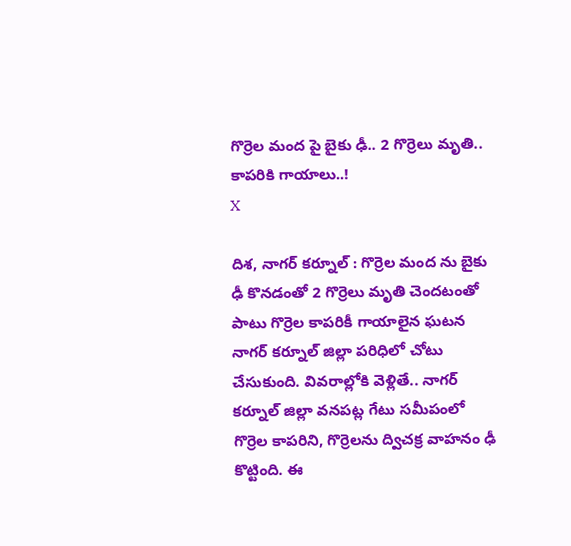గొర్రెల మంద పై బైకు ఢీ.. 2 గొర్రెలు మృతి.. కాప‌రికి గాయాలు..!
X

దిశ, నాగర్ కర్నూల్ : గొర్రెల మంద ను బైకు ఢీ కొన‌డంతో 2 గొర్రెలు మృతి చెంద‌టంతో పాటు గొర్రెల కాప‌రికీ గాయాలైన ఘ‌ట‌న నాగ‌ర్ క‌ర్నూల్ జిల్లా ప‌రిధిలో చోటు చేసుకుంది. వివ‌రాల్లోకి వెళ్లితే.. నాగర్ కర్నూల్ జిల్లా వనపట్ల గేటు సమీపంలో గొర్రెల కాపరిని, గొర్రెలను ద్విచక్ర వాహనం ఢీ కొట్టింది. ఈ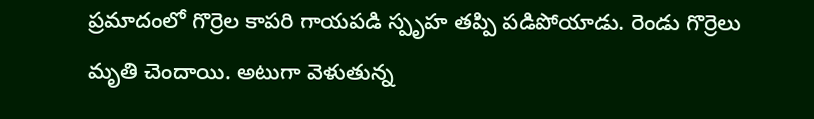ప్రమాదంలో గొర్రెల కాపరి గాయపడి స్పృహ తప్పి పడిపోయాడు. రెండు గొర్రెలు మృతి చెందాయి. అటుగా వెళుతున్న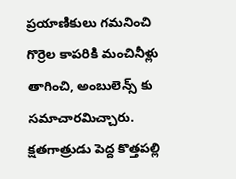ప్రయాణికులు గమనించి గొర్రెల కాప‌రికి మంచినీళ్లు తాగించి, అంబులెన్స్ కు సమాచారమిచ్చారు. క్షతగాత్రుడు పెద్ద కొత్తపల్లి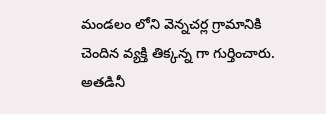మండలం లోని వెన్నచర్ల గ్రామానికి చెందిన వ్యక్తి తిక్కన్న గా గుర్తించారు. అత‌డినీ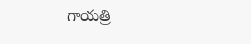గాయత్రి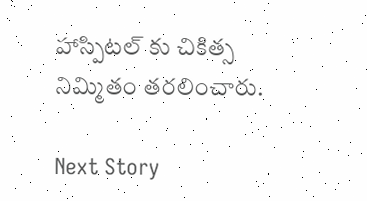హాస్పిటల్ కు చికిత్స నిమ్మితం తరలించారు.

Next Story